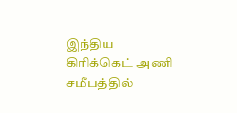இந்திய கிரிக்கெட் அணி சமீபத்தில்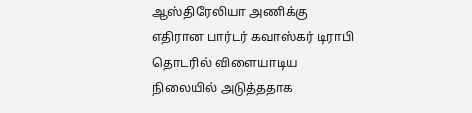ஆஸ்திரேலியா அணிக்கு எதிரான பார்டர் கவாஸ்கர் டிராபி தொடரில் விளையாடிய நிலையில் அடுத்ததாக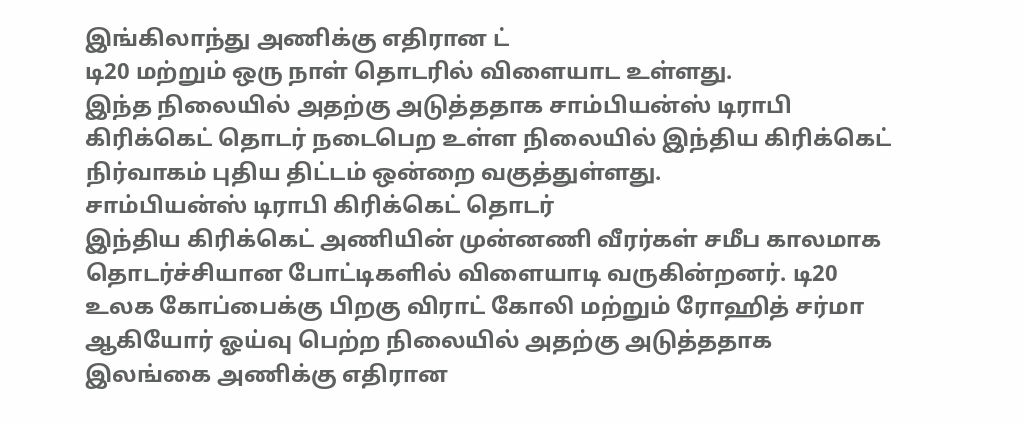இங்கிலாந்து அணிக்கு எதிரான ட்
டி20 மற்றும் ஒரு நாள் தொடரில் விளையாட உள்ளது.
இந்த நிலையில் அதற்கு அடுத்ததாக சாம்பியன்ஸ் டிராபி கிரிக்கெட் தொடர் நடைபெற உள்ள நிலையில் இந்திய கிரிக்கெட் நிர்வாகம் புதிய திட்டம் ஒன்றை வகுத்துள்ளது.
சாம்பியன்ஸ் டிராபி கிரிக்கெட் தொடர்
இந்திய கிரிக்கெட் அணியின் முன்னணி வீரர்கள் சமீப காலமாக தொடர்ச்சியான போட்டிகளில் விளையாடி வருகின்றனர். டி20 உலக கோப்பைக்கு பிறகு விராட் கோலி மற்றும் ரோஹித் சர்மா ஆகியோர் ஓய்வு பெற்ற நிலையில் அதற்கு அடுத்ததாக இலங்கை அணிக்கு எதிரான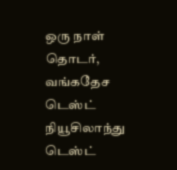ஒரு நாள் தொடர், வங்கதேச டெஸ்ட் நியூசிலாந்து டெஸ்ட்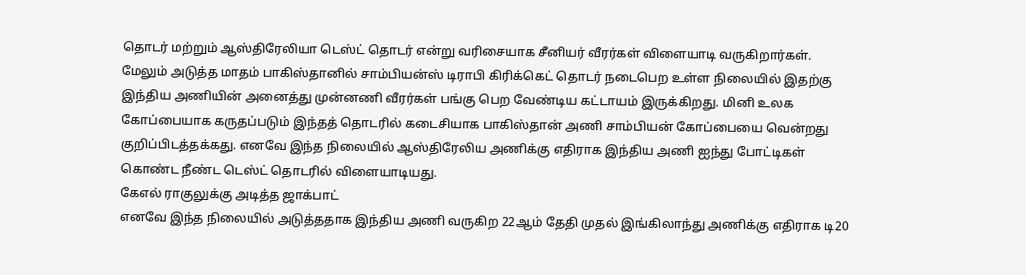தொடர் மற்றும் ஆஸ்திரேலியா டெஸ்ட் தொடர் என்று வரிசையாக சீனியர் வீரர்கள் விளையாடி வருகிறார்கள்.
மேலும் அடுத்த மாதம் பாகிஸ்தானில் சாம்பியன்ஸ் டிராபி கிரிக்கெட் தொடர் நடைபெற உள்ள நிலையில் இதற்கு இந்திய அணியின் அனைத்து முன்னணி வீரர்கள் பங்கு பெற வேண்டிய கட்டாயம் இருக்கிறது. மினி உலக கோப்பையாக கருதப்படும் இந்தத் தொடரில் கடைசியாக பாகிஸ்தான் அணி சாம்பியன் கோப்பையை வென்றது குறிப்பிடத்தக்கது. எனவே இந்த நிலையில் ஆஸ்திரேலிய அணிக்கு எதிராக இந்திய அணி ஐந்து போட்டிகள் கொண்ட நீண்ட டெஸ்ட் தொடரில் விளையாடியது.
கேஎல் ராகுலுக்கு அடித்த ஜாக்பாட்
எனவே இந்த நிலையில் அடுத்ததாக இந்திய அணி வருகிற 22ஆம் தேதி முதல் இங்கிலாந்து அணிக்கு எதிராக டி20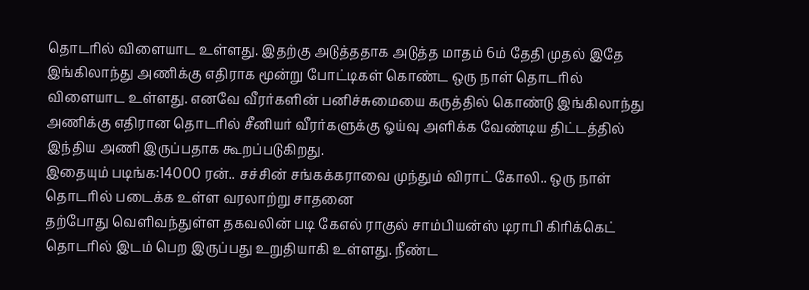தொடரில் விளையாட உள்ளது. இதற்கு அடுத்ததாக அடுத்த மாதம் 6ம் தேதி முதல் இதே இங்கிலாந்து அணிக்கு எதிராக மூன்று போட்டிகள் கொண்ட ஒரு நாள் தொடரில் விளையாட உள்ளது. எனவே வீரர்களின் பனிச்சுமையை கருத்தில் கொண்டு இங்கிலாந்து அணிக்கு எதிரான தொடரில் சீனியர் வீரர்களுக்கு ஓய்வு அளிக்க வேண்டிய திட்டத்தில் இந்திய அணி இருப்பதாக கூறப்படுகிறது.
இதையும் படிங்க:14000 ரன்.. சச்சின் சங்கக்கராவை முந்தும் விராட் கோலி.. ஒரு நாள் தொடரில் படைக்க உள்ள வரலாற்று சாதனை
தற்போது வெளிவந்துள்ள தகவலின் படி கேஎல் ராகுல் சாம்பியன்ஸ் டிராபி கிரிக்கெட் தொடரில் இடம் பெற இருப்பது உறுதியாகி உள்ளது. நீண்ட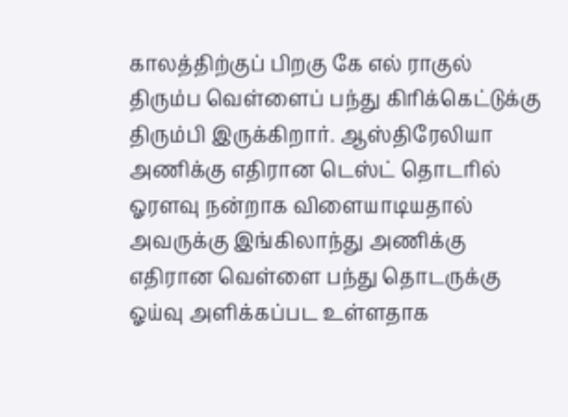காலத்திற்குப் பிறகு கே எல் ராகுல் திரும்ப வெள்ளைப் பந்து கிரிக்கெட்டுக்கு திரும்பி இருக்கிறார். ஆஸ்திரேலியா அணிக்கு எதிரான டெஸ்ட் தொடரில் ஓரளவு நன்றாக விளையாடியதால் அவருக்கு இங்கிலாந்து அணிக்கு எதிரான வெள்ளை பந்து தொடருக்கு ஓய்வு அளிக்கப்பட உள்ளதாக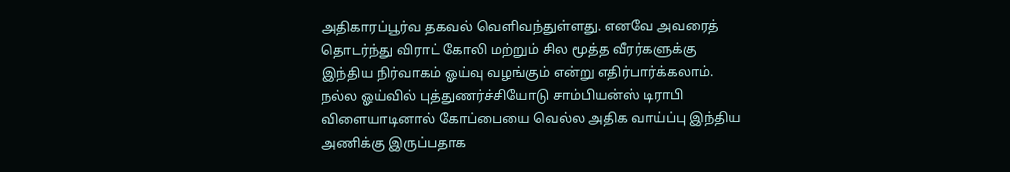அதிகாரப்பூர்வ தகவல் வெளிவந்துள்ளது. எனவே அவரைத் தொடர்ந்து விராட் கோலி மற்றும் சில மூத்த வீரர்களுக்கு இந்திய நிர்வாகம் ஓய்வு வழங்கும் என்று எதிர்பார்க்கலாம். நல்ல ஓய்வில் புத்துணர்ச்சியோடு சாம்பியன்ஸ் டிராபி விளையாடினால் கோப்பையை வெல்ல அதிக வாய்ப்பு இந்திய அணிக்கு இருப்பதாக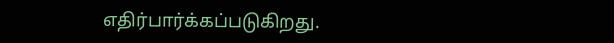எதிர்பார்க்கப்படுகிறது.